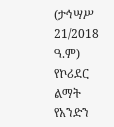(ታኅሣሥ 21/2018 ዓ.ም) የኮሪደር ልማት የአንድን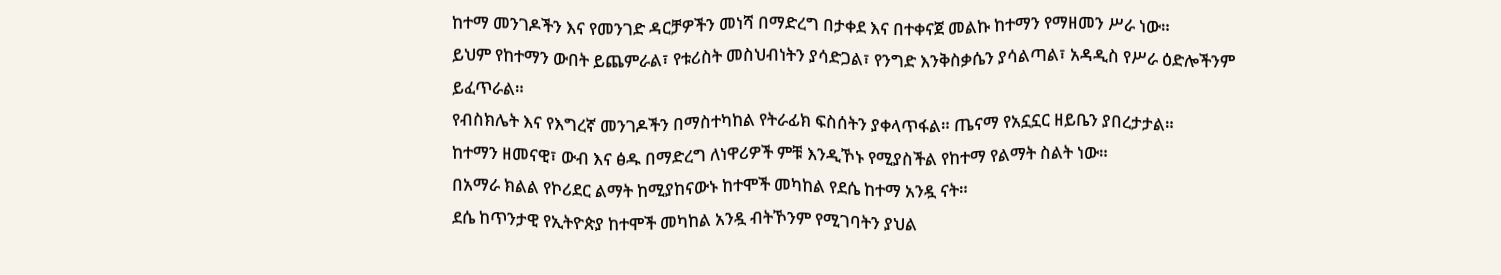ከተማ መንገዶችን እና የመንገድ ዳርቻዎችን መነሻ በማድረግ በታቀደ እና በተቀናጀ መልኩ ከተማን የማዘመን ሥራ ነው።
ይህም የከተማን ውበት ይጨምራል፣ የቱሪስት መስህብነትን ያሳድጋል፣ የንግድ እንቅስቃሴን ያሳልጣል፣ አዳዲስ የሥራ ዕድሎችንም ይፈጥራል።
የብስክሌት እና የእግረኛ መንገዶችን በማስተካከል የትራፊክ ፍስሰትን ያቀላጥፋል። ጤናማ የአኗኗር ዘይቤን ያበረታታል።
ከተማን ዘመናዊ፣ ውብ እና ፅዱ በማድረግ ለነዋሪዎች ምቹ እንዲኾኑ የሚያስችል የከተማ የልማት ስልት ነው።
በአማራ ክልል የኮሪደር ልማት ከሚያከናውኑ ከተሞች መካከል የደሴ ከተማ አንዷ ናት።
ደሴ ከጥንታዊ የኢትዮጵያ ከተሞች መካከል አንዷ ብትኾንም የሚገባትን ያህል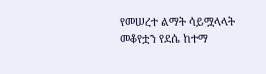የመሠረተ ልማት ሳይሟላላት መቆየቷን የደሴ ከተማ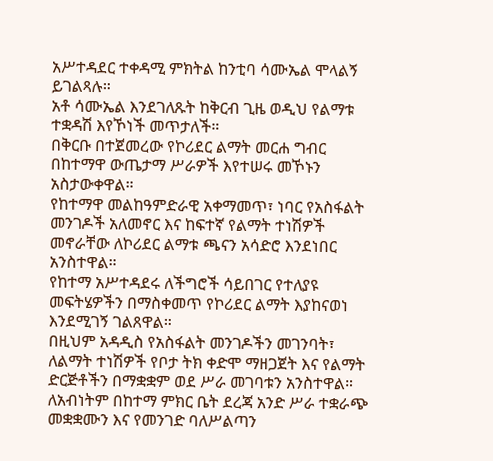አሥተዳደር ተቀዳሚ ምክትል ከንቲባ ሳሙኤል ሞላልኝ ይገልጻሉ።
አቶ ሳሙኤል እንደገለጹት ከቅርብ ጊዜ ወዲህ የልማቱ ተቋዳሽ እየኾነች መጥታለች።
በቅርቡ በተጀመረው የኮሪደር ልማት መርሐ ግብር በከተማዋ ውጤታማ ሥራዎች እየተሠሩ መኾኑን አስታውቀዋል።
የከተማዋ መልከዓምድራዊ አቀማመጥ፣ ነባር የአስፋልት መንገዶች አለመኖር እና ከፍተኛ የልማት ተነሽዎች መኖራቸው ለኮሪደር ልማቱ ጫናን አሳድሮ እንደነበር አንስተዋል።
የከተማ አሥተዳደሩ ለችግሮች ሳይበገር የተለያዩ መፍትሄዎችን በማስቀመጥ የኮሪደር ልማት እያከናወነ እንደሚገኝ ገልጸዋል።
በዚህም አዳዲስ የአስፋልት መንገዶችን መገንባት፣ ለልማት ተነሽዎች የቦታ ትክ ቀድሞ ማዘጋጀት እና የልማት ድርጅቶችን በማቋቋም ወደ ሥራ መገባቱን አንስተዋል።
ለአብነትም በከተማ ምክር ቤት ደረጃ አንድ ሥራ ተቋራጭ መቋቋሙን እና የመንገድ ባለሥልጣን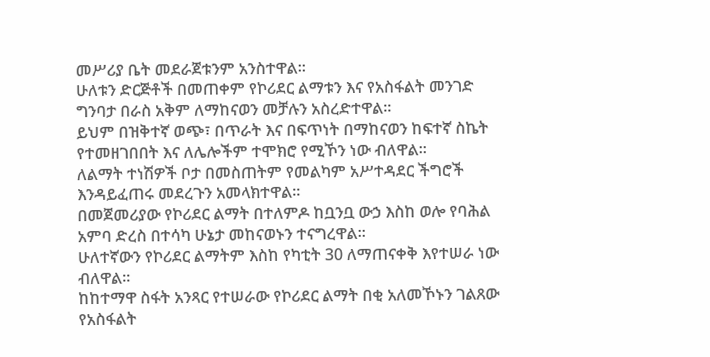መሥሪያ ቤት መደራጀቱንም አንስተዋል።
ሁለቱን ድርጅቶች በመጠቀም የኮሪደር ልማቱን እና የአስፋልት መንገድ ግንባታ በራስ አቅም ለማከናወን መቻሉን አስረድተዋል።
ይህም በዝቅተኛ ወጭ፣ በጥራት እና በፍጥነት በማከናወን ከፍተኛ ስኬት የተመዘገበበት እና ለሌሎችም ተሞክሮ የሚኾን ነው ብለዋል።
ለልማት ተነሽዎች ቦታ በመስጠትም የመልካም አሥተዳደር ችግሮች እንዳይፈጠሩ መደረጉን አመላክተዋል።
በመጀመሪያው የኮሪደር ልማት በተለምዶ ከቧንቧ ውኃ እስከ ወሎ የባሕል አምባ ድረስ በተሳካ ሁኔታ መከናወኑን ተናግረዋል።
ሁለተኛውን የኮሪደር ልማትም እስከ የካቲት 30 ለማጠናቀቅ እየተሠራ ነው ብለዋል።
ከከተማዋ ስፋት አንጻር የተሠራው የኮሪደር ልማት በቂ አለመኾኑን ገልጸው የአስፋልት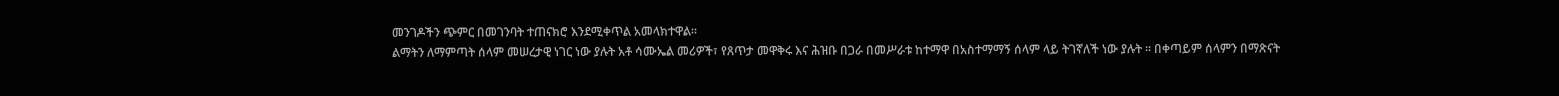መንገዶችን ጭምር በመገንባት ተጠናክሮ እንደሚቀጥል አመላክተዋል።
ልማትን ለማምጣት ሰላም መሠረታዊ ነገር ነው ያሉት አቶ ሳሙኤል መሪዎች፣ የጸጥታ መዋቅሩ እና ሕዝቡ በጋራ በመሥራቱ ከተማዋ በአስተማማኝ ሰላም ላይ ትገኛለች ነው ያሉት ። በቀጣይም ሰላምን በማጽናት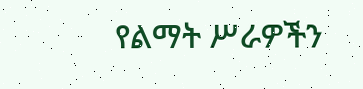የልማት ሥራዎችን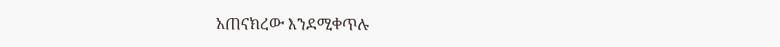አጠናክረው እንደሚቀጥሉ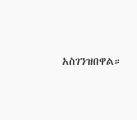አስገንዝበዋል።